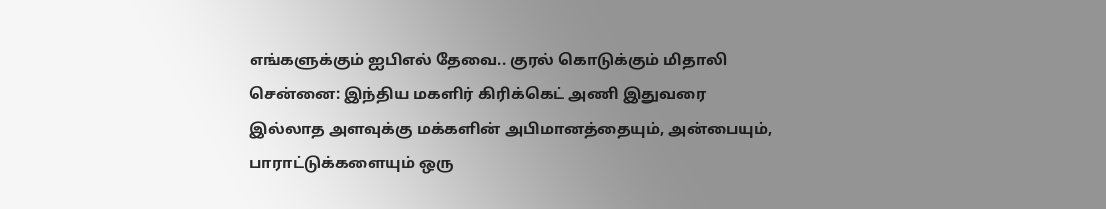எங்களுக்கும் ஐபிஎல் தேவை.. குரல் கொடுக்கும் மிதாலி
சென்னை: இந்திய மகளிர் கிரிக்கெட் அணி இதுவரை இல்லாத அளவுக்கு மக்களின் அபிமானத்தையும், அன்பையும், பாராட்டுக்களையும் ஒரு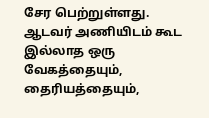சேர பெற்றுள்ளது. ஆடவர் அணியிடம் கூட இல்லாத ஒரு வேகத்தையும், தைரியத்தையும்,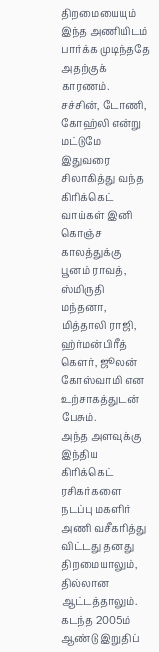திறமையையும் இந்த அணியிடம் பார்க்க முடிந்ததே அதற்குக் காரணம்.
சச்சின், டோணி, கோஹ்லி என்று மட்டுமே இதுவரை சிலாகித்து வந்த கிரிக்கெட் வாய்கள் இனி கொஞ்ச காலத்துக்கு பூனம் ராவத், ஸ்மிருதி மந்தனா, மித்தாலி ராஜி, ஹ்ர்மன்பிரீத் கெளர், ஜூலன் கோஸ்வாமி என உற்சாகத்துடன் பேசும்.
அந்த அளவுக்கு இந்திய கிரிக்கெட் ரசிகர்களை நடப்பு மகளிர் அணி வசீகரித்து விட்டது தனது திறமையாலும், தில்லான ஆட்டத்தாலும். கடந்த 2005ம் ஆண்டு இறுதிப்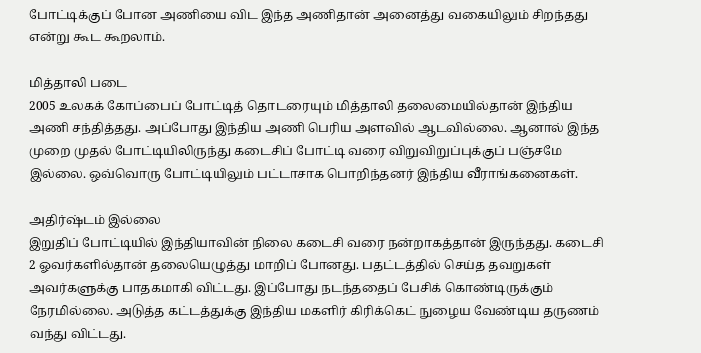போட்டிக்குப் போன அணியை விட இந்த அணிதான் அனைத்து வகையிலும் சிறந்தது என்று கூட கூறலாம்.

மித்தாலி படை
2005 உலகக் கோப்பைப் போட்டித் தொடரையும் மித்தாலி தலைமையில்தான் இந்திய அணி சந்தித்தது. அப்போது இந்திய அணி பெரிய அளவில் ஆடவில்லை. ஆனால் இந்த முறை முதல் போட்டியிலிருந்து கடைசிப் போட்டி வரை விறுவிறுப்புக்குப் பஞ்சமே இல்லை. ஒவ்வொரு போட்டியிலும் பட்டாசாக பொறிந்தனர் இந்திய வீராங்கனைகள்.

அதிர்ஷ்டம் இல்லை
இறுதிப் போட்டியில் இந்தியாவின் நிலை கடைசி வரை நன்றாகத்தான் இருந்தது. கடைசி 2 ஓவர்களில்தான் தலையெழுத்து மாறிப் போனது. பதட்டத்தில் செய்த தவறுகள் அவர்களுக்கு பாதகமாகி விட்டது. இப்போது நடந்ததைப் பேசிக் கொண்டிருக்கும் நேரமில்லை. அடுத்த கட்டத்துக்கு இந்திய மகளிர் கிரிக்கெட் நுழைய வேண்டிய தருணம் வந்து விட்டது.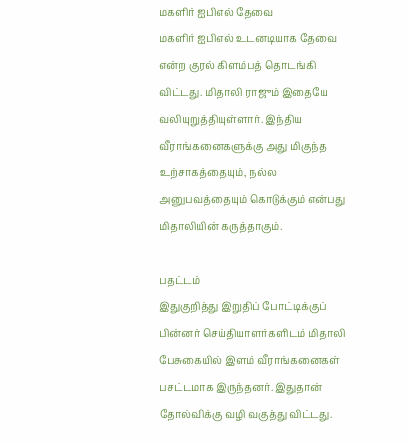மகளிர் ஐபிஎல் தேவை
மகளிர் ஐபிஎல் உடனடியாக தேவை என்ற குரல் கிளம்பத் தொடங்கி விட்டது. மிதாலி ராஜும் இதையே வலியுறுத்தியுள்ளார். இந்திய வீராங்கனைகளுக்கு அது மிகுந்த உற்சாகத்தையும், நல்ல அனுபவத்தையும் கொடுக்கும் என்பது மிதாலியின் கருத்தாகும்.

பதட்டம்
இதுகுறித்து இறுதிப் போட்டிக்குப் பின்னர் செய்தியாளர்களிடம் மிதாலி பேசுகையில் இளம் வீராங்கனைகள் பசட்டமாக இருந்தனர். இதுதான் தோல்விக்கு வழி வகுத்து விட்டது.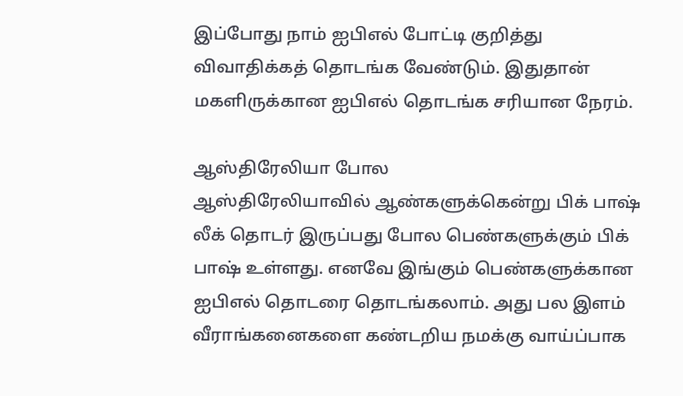இப்போது நாம் ஐபிஎல் போட்டி குறித்து விவாதிக்கத் தொடங்க வேண்டும். இதுதான் மகளிருக்கான ஐபிஎல் தொடங்க சரியான நேரம்.

ஆஸ்திரேலியா போல
ஆஸ்திரேலியாவில் ஆண்களுக்கென்று பிக் பாஷ் லீக் தொடர் இருப்பது போல பெண்களுக்கும் பிக் பாஷ் உள்ளது. எனவே இங்கும் பெண்களுக்கான ஐபிஎல் தொடரை தொடங்கலாம். அது பல இளம் வீராங்கனைகளை கண்டறிய நமக்கு வாய்ப்பாக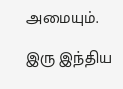அமையும்.

இரு இந்திய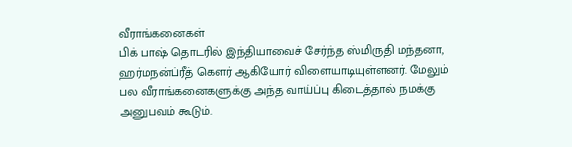வீராங்கனைகள்
பிக் பாஷ் தொடரில் இந்தியாவைச் சேர்ந்த ஸ்மிருதி மந்தனா, ஹர்மநன்ப்ரீத் கெளர் ஆகியோர் விளையாடியுள்ளனர். மேலும் பல வீராங்கனைகளுக்கு அந்த வாய்ப்பு கிடைத்தால் நமக்கு அனுபவம் கூடும்.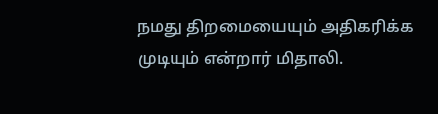நமது திறமையையும் அதிகரிக்க முடியும் என்றார் மிதாலி.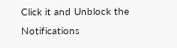Click it and Unblock the Notifications